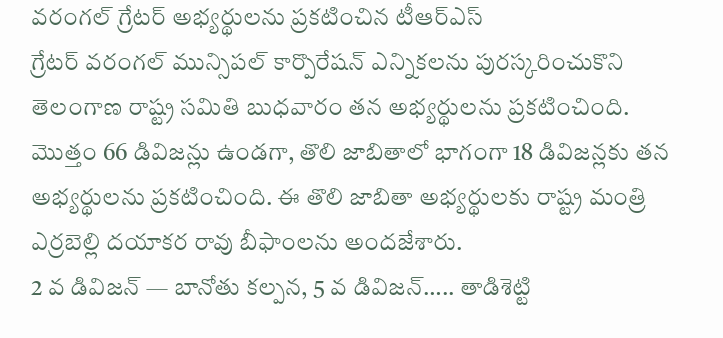వరంగల్ గ్రేటర్ అభ్యర్థులను ప్రకటించిన టీఆర్ఎస్
గ్రేటర్ వరంగల్ మున్సిపల్ కార్పొరేషన్ ఎన్నికలను పురస్కరించుకొని తెలంగాణ రాష్ట్ర సమితి బుధవారం తన అభ్యర్థులను ప్రకటించింది. మొత్తం 66 డివిజన్లు ఉండగా, తొలి జాబితాలో భాగంగా 18 డివిజన్లకు తన అభ్యర్థులను ప్రకటించింది. ఈ తొలి జాబితా అభ్యర్థులకు రాష్ట్ర మంత్రి ఎర్రబెల్లి దయాకర రావు బీఫాంలను అందజేశారు.
2 వ డివిజన్ — బానోతు కల్పన, 5 వ డివిజన్….. తాడిశెట్టి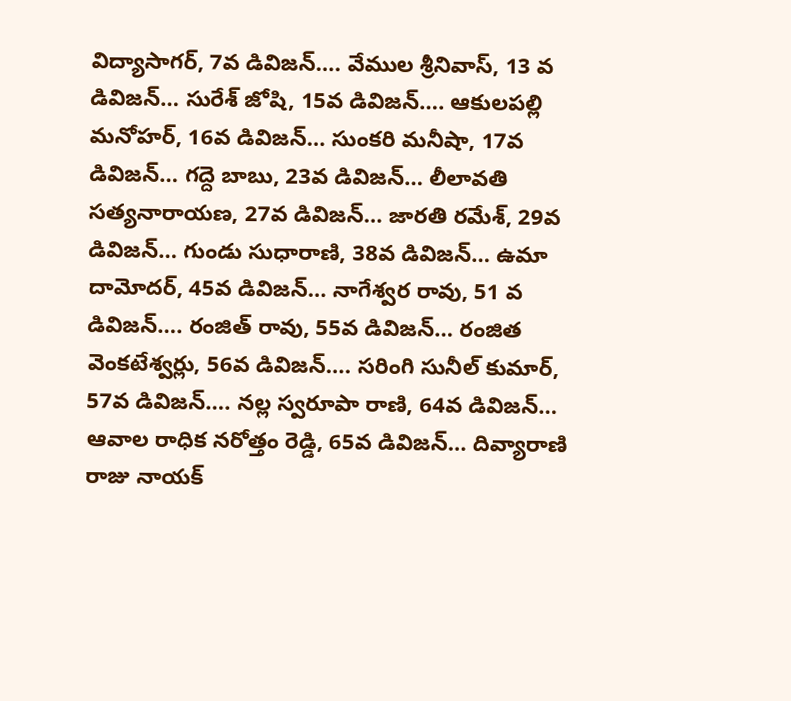విద్యాసాగర్, 7వ డివిజన్…. వేముల శ్రీనివాస్, 13 వ డివిజన్… సురేశ్ జోషి, 15వ డివిజన్…. ఆకులపల్లి మనోహర్, 16వ డివిజన్… సుంకరి మనీషా, 17వ డివిజన్… గద్దె బాబు, 23వ డివిజన్… లీలావతి సత్యనారాయణ, 27వ డివిజన్… జారతి రమేశ్, 29వ డివిజన్… గుండు సుధారాణి, 38వ డివిజన్… ఉమా దామోదర్, 45వ డివిజన్… నాగేశ్వర రావు, 51 వ డివిజన్…. రంజిత్ రావు, 55వ డివిజన్… రంజిత వెంకటేశ్వర్లు, 56వ డివిజన్…. సరింగి సునీల్ కుమార్, 57వ డివిజన్…. నల్ల స్వరూపా రాణి, 64వ డివిజన్… ఆవాల రాధిక నరోత్తం రెడ్డి, 65వ డివిజన్… దివ్యారాణి రాజు నాయక్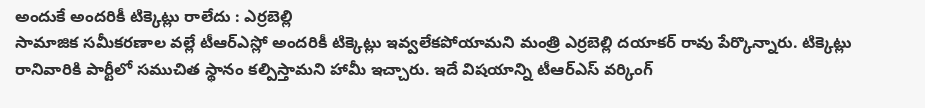అందుకే అందరికీ టిక్కెట్లు రాలేదు : ఎర్రబెల్లి
సామాజిక సమీకరణాల వల్లే టీఆర్ఎస్లో అందరికీ టిక్కెట్లు ఇవ్వలేకపోయామని మంత్రి ఎర్రబెల్లి దయాకర్ రావు పేర్కొన్నారు. టిక్కెట్లు రానివారికి పార్టీలో సముచిత స్థానం కల్పిస్తామని హామీ ఇచ్చారు. ఇదే విషయాన్ని టీఆర్ఎస్ వర్కింగ్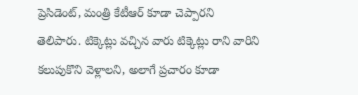ప్రెసిడెంట్, మంత్రి కేటీఆర్ కూడా చెప్పారని తెలిపారు. టిక్కెట్లు వచ్చిన వారు టిక్కెట్లు రాని వారిని కలుపుకొని వెళ్లాలని, అలాగే ప్రచారం కూడా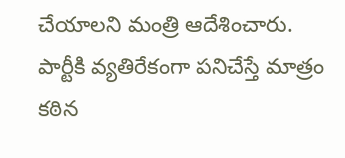చేయాలని మంత్రి ఆదేశించారు. పార్టీకి వ్యతిరేకంగా పనిచేస్తే మాత్రం కఠిన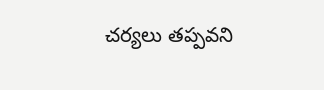చర్యలు తప్పవని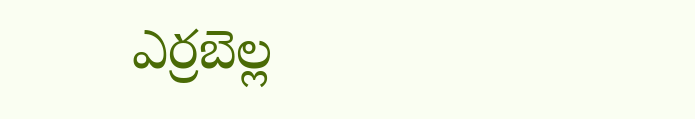ఎర్రబెల్ల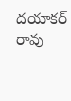దయాకర్ రావు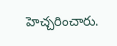హెచ్చరించారు.